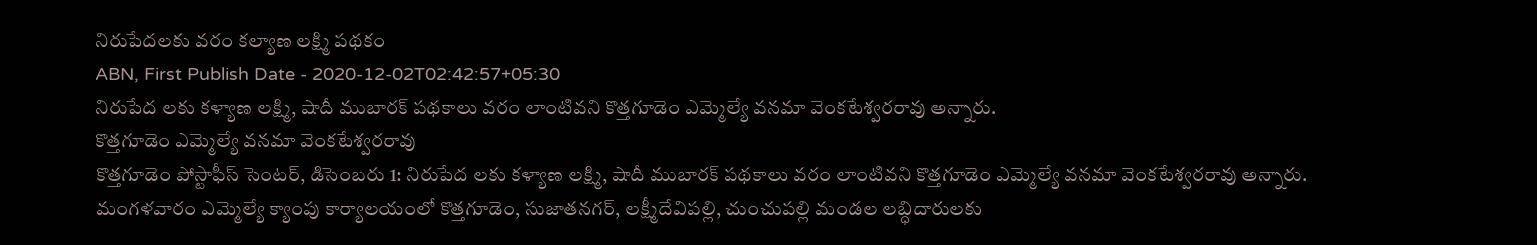నిరుపేదలకు వరం కల్యాణ లక్ష్మి పథకం
ABN, First Publish Date - 2020-12-02T02:42:57+05:30
నిరుపేద లకు కళ్యాణ లక్ష్మి, షాదీ ముబారక్ పథకాలు వరం లాంటివని కొత్తగూడెం ఎమ్మెల్యే వనమా వెంకటేశ్వరరావు అన్నారు.
కొత్తగూడెం ఎమ్మెల్యే వనమా వెంకటేశ్వరరావు
కొత్తగూడెం పోస్టాఫీస్ సెంటర్, డిసెంబరు 1: నిరుపేద లకు కళ్యాణ లక్ష్మి, షాదీ ముబారక్ పథకాలు వరం లాంటివని కొత్తగూడెం ఎమ్మెల్యే వనమా వెంకటేశ్వరరావు అన్నారు. మంగళవారం ఎమ్మెల్యే క్యాంపు కార్యాలయంలో కొత్తగూడెం, సుజాతనగర్, లక్ష్మీదేవిపల్లి, చుంచుపల్లి మండల లబ్ధిదారులకు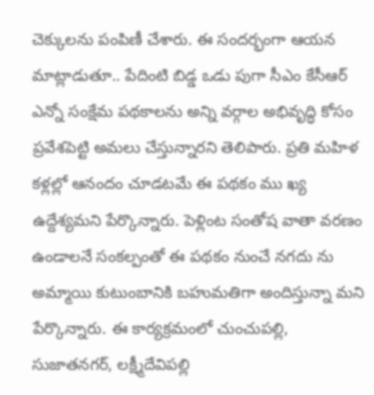చెక్కులను పంపిణీ చేశారు. ఈ సందర్భంగా ఆయన మాట్లాడుతూ.. పేదింటి బిడ్డ ఒడు పుగా సీఎం కేసీఆర్ ఎన్నో సంక్షేమ పథకాలను అన్ని వర్గాల అభివృద్ధి కోసం ప్రవేశపెట్టి అమలు చేస్తున్నారని తెలిపారు. ప్రతి మహిళ కళ్లల్లో ఆనందం చూడటమే ఈ పథకం ము ఖ్య ఉద్దేశ్యమని పేర్కొన్నారు. పెళ్లింట సంతోష వాతా వరణం ఉండాలనే సంకల్పంతో ఈ పథకం నుంచే నగదు ను అమ్మాయి కుటుంబానికి బహుమతిగా అందిస్తున్నా మని పేర్కొన్నారు. ఈ కార్యక్రమంలో చుంచుపల్లి, సుజాతనగర్, లక్ష్మీదేవిపల్లి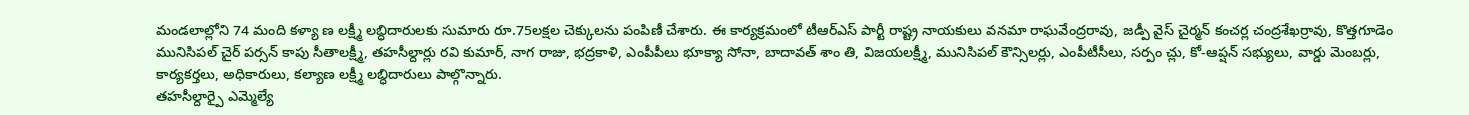మండలాల్లోని 74 మంది కళ్యా ణ లక్ష్మీ లబ్ధిదారులకు సుమారు రూ.75లక్షల చెక్కులను పంపిణీ చేశారు. ఈ కార్యక్రమంలో టీఆర్ఎస్ పార్టీ రాష్ట్ర నాయకులు వనమా రాఘవేంద్రరావు, జడ్పీ వైస్ చైర్మన్ కంచర్ల చంద్రశేఖర్రావు, కొత్తగూడెం మునిసిపల్ చైర్ పర్సన్ కాపు సీతాలక్ష్మీ, తహసీల్దార్లు రవి కుమార్, నాగ రాజు, భద్రకాళి, ఎంపీపీలు భూక్యా సోనా, బాదావత్ శాం తి, విజయలక్ష్మీ, మునిసిపల్ కౌన్సిలర్లు, ఎంపీటీసీలు, సర్పం చ్లు, కో-ఆప్షన్ సభ్యులు, వార్డు మెంబర్లు, కార్యకర్తలు, అధికారులు, కల్యాణ లక్ష్మీ లబ్ధిదారులు పాల్గొన్నారు.
తహసీల్దార్పై ఎమ్మెల్యే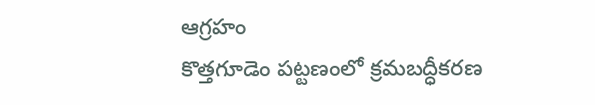ఆగ్రహం
కొత్తగూడెం పట్టణంలో క్రమబద్ధీకరణ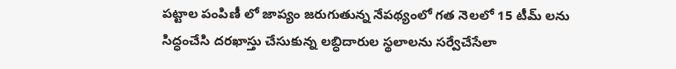పట్టాల పంపిణీ లో జాప్యం జరుగుతున్న నేపథ్యంలో గత నెలలో 15 టీమ్ లను సిద్ధంచేసి దరఖాస్తు చేసుకున్న లబ్ధిదారుల స్థలాలను సర్వేచేసేలా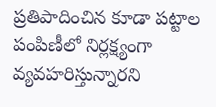ప్రతిపాదించిన కూడా పట్టాల పంపిణీలో నిర్లక్ష్యంగా వ్యవహరిస్తున్నారని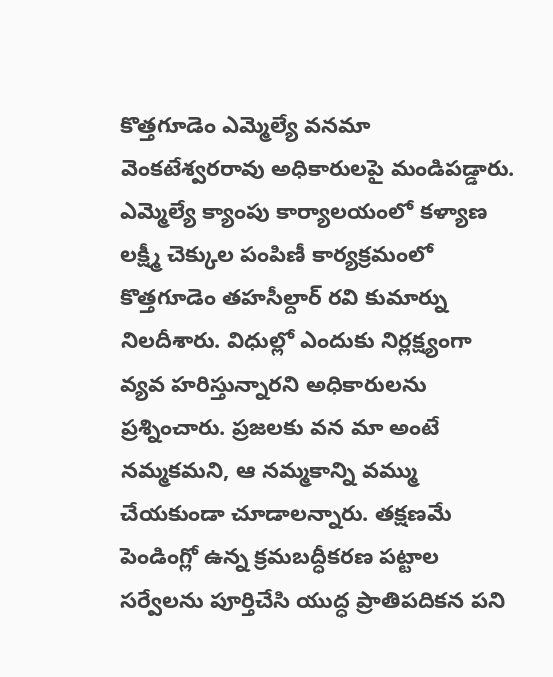కొత్తగూడెం ఎమ్మెల్యే వనమా వెంకటేశ్వరరావు అధికారులపై మండిపడ్డారు. ఎమ్మెల్యే క్యాంపు కార్యాలయంలో కళ్యాణ లక్ష్మీ చెక్కుల పంపిణీ కార్యక్రమంలో కొత్తగూడెం తహసీల్దార్ రవి కుమార్ను నిలదీశారు. విధుల్లో ఎందుకు నిర్లక్ష్యంగా వ్యవ హరిస్తున్నారని అధికారులను ప్రశ్నించారు. ప్రజలకు వన మా అంటే నమ్మకమని, ఆ నమ్మకాన్ని వమ్ము చేయకుండా చూడాలన్నారు. తక్షణమే పెండింగ్లో ఉన్న క్రమబద్ధీకరణ పట్టాల సర్వేలను పూర్తిచేసి యుద్ధ ప్రాతిపదికన పని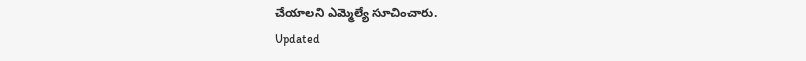చేయాలని ఎమ్మెల్యే సూచించారు.
Updated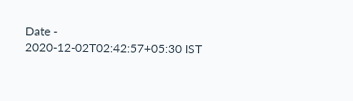Date - 2020-12-02T02:42:57+05:30 IST